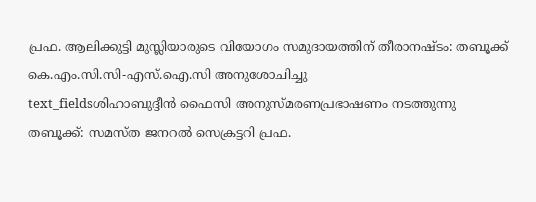പ്രഫ. ആലിക്കുട്ടി മുസ്ലിയാരുടെ വിയോഗം സമുദായത്തിന് തീരാനഷ്ടം: തബൂക്ക് കെ.എം.സി.സി-എസ്.ഐ.സി അനുശോചിച്ചു
text_fieldsശിഹാബുദ്ദീൻ ഫൈസി അനുസ്മരണപ്രഭാഷണം നടത്തുന്നു
തബൂക്ക്: സമസ്ത ജനറൽ സെക്രട്ടറി പ്രഫ.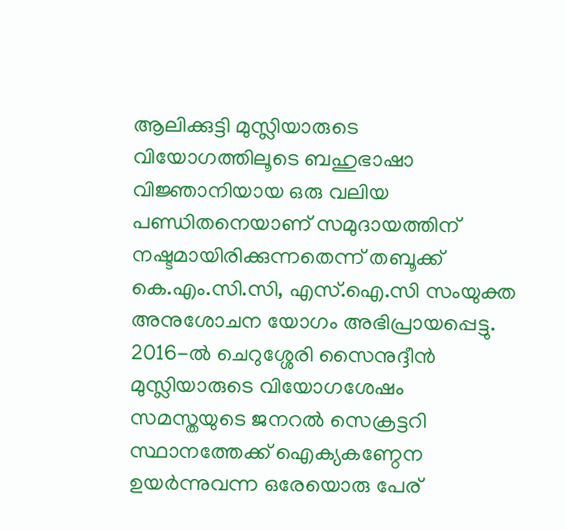ആലിക്കുട്ടി മുസ്ലിയാരുടെ വിയോഗത്തിലൂടെ ബഹുഭാഷാ വിജ്ഞാനിയായ ഒരു വലിയ പണ്ഡിതനെയാണ് സമുദായത്തിന് നഷ്ടമായിരിക്കുന്നതെന്ന് തബൂക്ക് കെ.എം.സി.സി, എസ്.ഐ.സി സംയുക്ത അനുശോചന യോഗം അഭിപ്രായപ്പെട്ടു. 2016-ൽ ചെറുശ്ശേരി സൈനുദ്ദീൻ മുസ്ലിയാരുടെ വിയോഗശേഷം സമസ്തയുടെ ജനറൽ സെക്രട്ടറി സ്ഥാനത്തേക്ക് ഐക്യകണ്ഠേന ഉയർന്നുവന്ന ഒരേയൊരു പേര്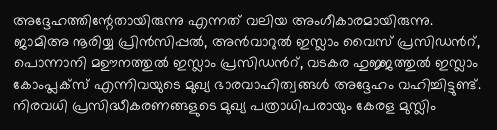അദ്ദേഹത്തിന്റേതായിരുന്നു എന്നത് വലിയ അംഗീകാരമായിരുന്നു.
ജാമിഅ നൂരിയ്യ പ്രിൻസിപ്പൽ, അൻവാറുൽ ഇസ്ലാം വൈസ് പ്രസിഡൻറ്, പൊന്നാനി മഊനത്തുൽ ഇസ്ലാം പ്രസിഡൻറ്, വടകര ഹുജ്ജത്തുൽ ഇസ്ലാം കോംപ്ലക്സ് എന്നിവയുടെ മുഖ്യ ഭാരവാഹിത്വങ്ങൾ അദ്ദേഹം വഹിച്ചിട്ടുണ്ട്. നിരവധി പ്രസിദ്ധീകരണങ്ങളുടെ മുഖ്യ പത്രാധിപരായും കേരള മുസ്ലിം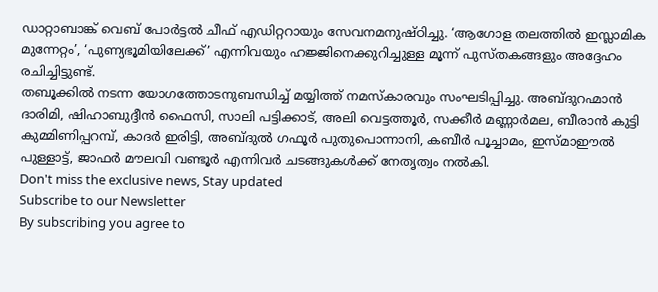ഡാറ്റാബാങ്ക് വെബ് പോർട്ടൽ ചീഫ് എഡിറ്ററായും സേവനമനുഷ്ഠിച്ചു. ‘ആഗോള തലത്തിൽ ഇസ്ലാമിക മുന്നേറ്റം’, ‘പുണ്യഭൂമിയിലേക്ക്’ എന്നിവയും ഹജ്ജിനെക്കുറിച്ചുള്ള മൂന്ന് പുസ്തകങ്ങളും അദ്ദേഹം രചിച്ചിട്ടുണ്ട്.
തബൂക്കിൽ നടന്ന യോഗത്തോടനുബന്ധിച്ച് മയ്യിത്ത് നമസ്കാരവും സംഘടിപ്പിച്ചു. അബ്ദുറഹ്മാൻ ദാരിമി, ഷിഹാബുദ്ദീൻ ഫൈസി, സാലി പട്ടിക്കാട്, അലി വെട്ടത്തൂർ, സക്കീർ മണ്ണാർമല, ബീരാൻ കുട്ടി കുമ്മിണിപ്പറമ്പ്, കാദർ ഇരിട്ടി, അബ്ദുൽ ഗഫൂർ പുതുപൊന്നാനി, കബീർ പൂച്ചാമം, ഇസ്മാഈൽ പുള്ളാട്ട്, ജാഫർ മൗലവി വണ്ടൂർ എന്നിവർ ചടങ്ങുകൾക്ക് നേതൃത്വം നൽകി.
Don't miss the exclusive news, Stay updated
Subscribe to our Newsletter
By subscribing you agree to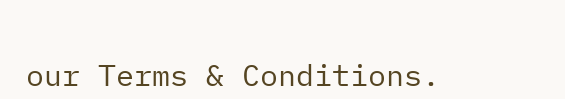our Terms & Conditions.